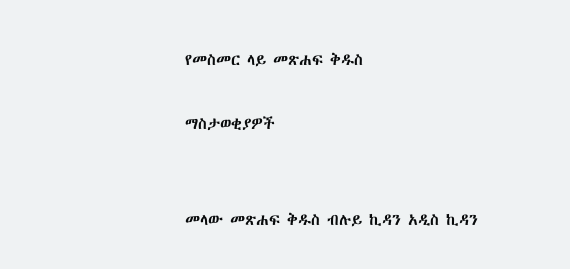የመስመር ላይ መጽሐፍ ቅዱስ

ማስታወቂያዎች


መላው መጽሐፍ ቅዱስ ብሉይ ኪዳን አዲስ ኪዳን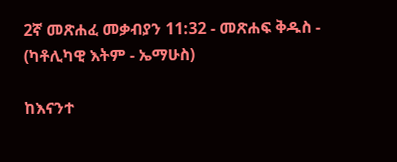2ኛ መጽሐፈ መቃብያን 11:32 - መጽሐፍ ቅዱስ - (ካቶሊካዊ እትም - ኤማሁስ)

ከእናንተ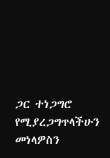ጋር ተነጋግሮ የሚያረጋግጥላችሁን መነላዎስን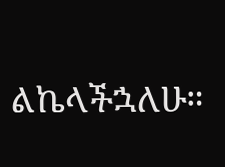ልኬላችኋለሁ።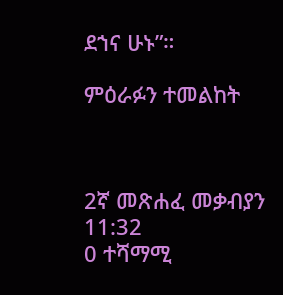ደኀና ሁኑ”።

ምዕራፉን ተመልከት



2ኛ መጽሐፈ መቃብያን 11:32
0 ተሻማሚ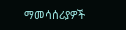ማመሳሰሪያዎች